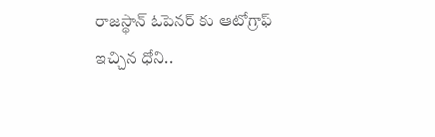రాజస్థాన్ ఓపెనర్ కు ఆటోగ్రాఫ్ ఇచ్చిన ధోని..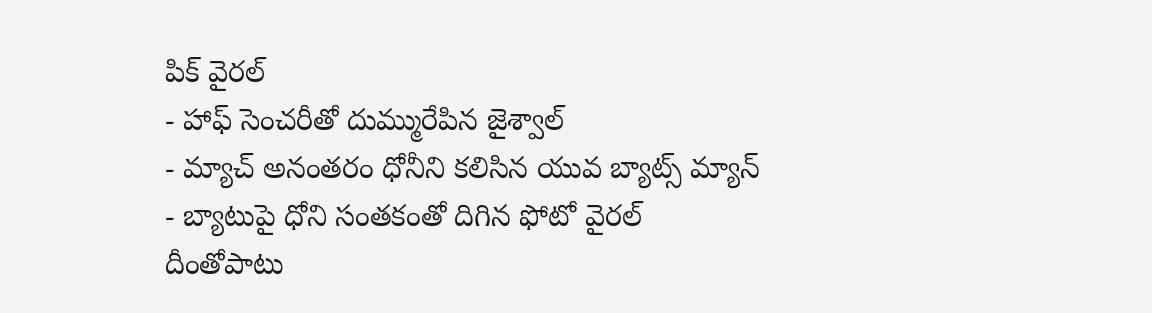పిక్ వైరల్
- హాఫ్ సెంచరీతో దుమ్మురేపిన జైశ్వాల్
- మ్యాచ్ అనంతరం ధోనీని కలిసిన యువ బ్యాట్స్ మ్యాన్
- బ్యాటుపై ధోని సంతకంతో దిగిన ఫోటో వైరల్
దీంతోపాటు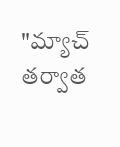"మ్యాచ్ తర్వాత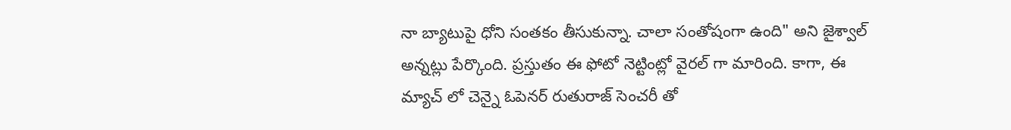నా బ్యాటుపై ధోని సంతకం తీసుకున్నా. చాలా సంతోషంగా ఉంది" అని జైశ్వాల్ అన్నట్లు పేర్కొంది. ప్రస్తుతం ఈ ఫోటో నెట్టింట్లో వైరల్ గా మారింది. కాగా, ఈ మ్యాచ్ లో చెన్నై ఓపెనర్ రుతురాజ్ సెంచరీ తో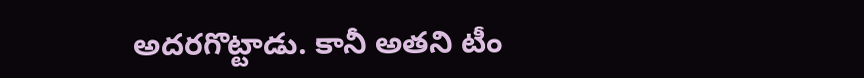అదరగొట్టాడు. కానీ అతని టీం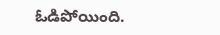ఓడిపోయింది.